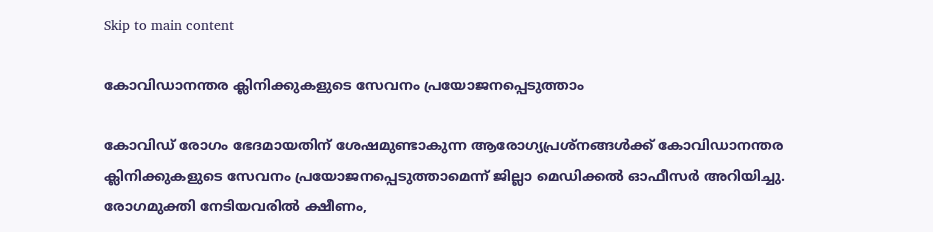Skip to main content

കോവിഡാനന്തര ക്ലിനിക്കുകളുടെ സേവനം പ്രയോജനപ്പെടുത്താം

കോവിഡ് രോഗം ഭേദമായതിന് ശേഷമുണ്ടാകുന്ന ആരോഗ്യപ്രശ്നങ്ങള്‍ക്ക് കോവിഡാനന്തര ക്ലിനിക്കുകളുടെ സേവനം പ്രയോജനപ്പെടുത്താമെന്ന് ജില്ലാ മെഡിക്കല്‍ ഓഫീസര്‍ അറിയിച്ചു. രോഗമുക്തി നേടിയവരില്‍ ക്ഷീണം,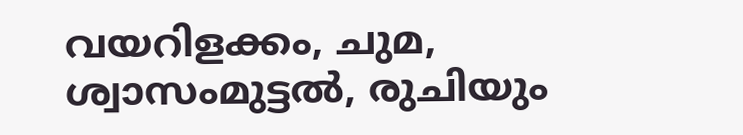വയറിളക്കം, ചുമ, ശ്വാസംമുട്ടല്‍, രുചിയും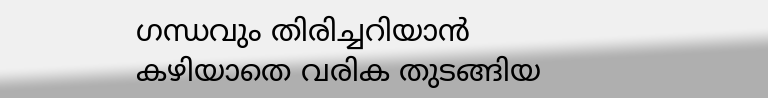ഗന്ധവും തിരിച്ചറിയാന്‍ കഴിയാതെ വരിക തുടങ്ങിയ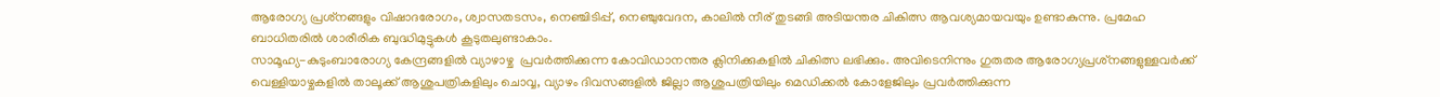ആരോഗ്യ പ്രശ്‌നങ്ങളും വിഷാദരോഗം, ശ്വാസതടസം, നെഞ്ചിടിപ്പ്, നെഞ്ചുവേദന, കാലില്‍ നീര് തുടങ്ങി അടിയന്തര ചികിത്സ ആവശ്യമായവയും ഉണ്ടാകുന്നു. പ്രമേഹ ബാധിതരില്‍ ശാരീരിക ബുദ്ധിമുട്ടുകള്‍ കൂടുതലുണ്ടാകാം.
സാമൂഹ്യ-കുടുംബാരോഗ്യ കേന്ദ്രങ്ങളില്‍ വ്യാഴാഴ്ച  പ്രവര്‍ത്തിക്കുന്ന കോവിഡാനന്തര ക്ലിനിക്കുകളില്‍ ചികിത്സ ലഭിക്കും. അവിടെനിന്നും ഗുരുതര ആരോഗ്യപ്രശ്‌നങ്ങളുള്ളവര്‍ക്ക് വെള്ളിയാഴ്ചകളില്‍ താലൂക്ക് ആശുപത്രികളിലും ചൊവ്വ, വ്യാഴം ദിവസങ്ങളില്‍ ജില്ലാ ആശുപത്രിയിലും മെഡിക്കല്‍ കോളേജിലും പ്രവര്‍ത്തിക്കുന്ന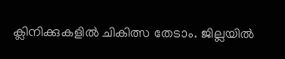ക്ലിനിക്കുകളില്‍ ചികിത്സ തേടാം. ജില്ലയില്‍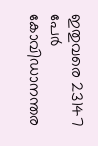ഇതുവരെ 23147 പേര്‍ കോവിഡാനന്തര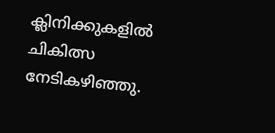ക്ലിനിക്കുകളില്‍ ചികിത്സ നേടികഴിഞ്ഞു.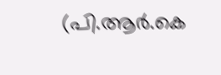(പി.ആര്‍.കെ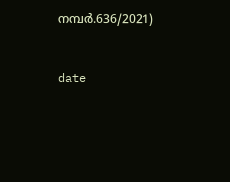നമ്പര്‍.636/2021)


date